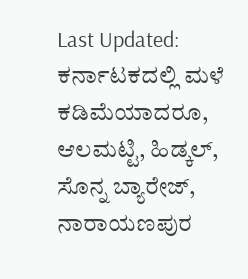Last Updated:
ಕರ್ನಾಟಕದಲ್ಲಿ ಮಳೆ ಕಡಿಮೆಯಾದರೂ, ಆಲಮಟ್ಟಿ, ಹಿಡ್ಕಲ್, ಸೊನ್ನ ಬ್ಯಾರೇಜ್, ನಾರಾಯಣಪುರ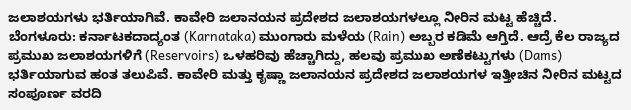ಜಲಾಶಯಗಳು ಭರ್ತಿಯಾಗಿವೆ. ಕಾವೇರಿ ಜಲಾನಯನ ಪ್ರದೇಶದ ಜಲಾಶಯಗಳಲ್ಲೂ ನೀರಿನ ಮಟ್ಟ ಹೆಚ್ಚಿದೆ.
ಬೆಂಗಳೂರು: ಕರ್ನಾಟಕದಾದ್ಯಂತ (Karnataka) ಮುಂಗಾರು ಮಳೆಯ (Rain) ಅಬ್ಬರ ಕಡಿಮೆ ಆಗ್ತಿದೆ. ಆದ್ರೆ ಕೆಲ ರಾಜ್ಯದ ಪ್ರಮುಖ ಜಲಾಶಯಗಳಿಗೆ (Reservoirs) ಒಳಹರಿವು ಹೆಚ್ಚಾಗಿದ್ದು, ಹಲವು ಪ್ರಮುಖ ಅಣೆಕಟ್ಟುಗಳು (Dams) ಭರ್ತಿಯಾಗುವ ಹಂತ ತಲುಪಿವೆ. ಕಾವೇರಿ ಮತ್ತು ಕೃಷ್ಣಾ ಜಲಾನಯನ ಪ್ರದೇಶದ ಜಲಾಶಯಗಳ ಇತ್ತೀಚಿನ ನೀರಿನ ಮಟ್ಟದ ಸಂಪೂರ್ಣ ವರದಿ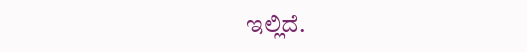ಇಲ್ಲಿದೆ.